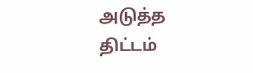அடுத்த திட்டம்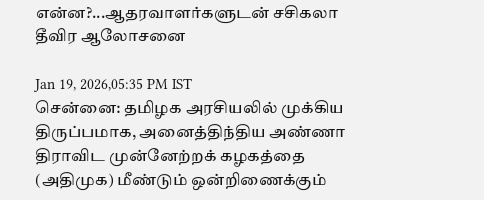என்ன?...ஆதரவாளர்களுடன் சசிகலா தீவிர ஆலோசனை

Jan 19, 2026,05:35 PM IST
சென்னை: தமிழக அரசியலில் முக்கிய திருப்பமாக, அனைத்திந்திய அண்ணா திராவிட முன்னேற்றக் கழகத்தை (அதிமுக) மீண்டும் ஒன்றிணைக்கும்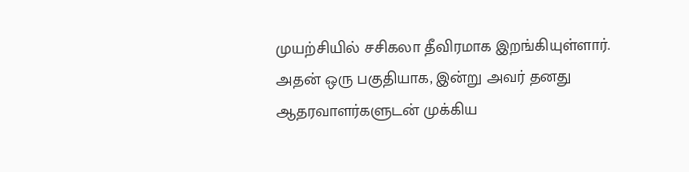முயற்சியில் சசிகலா தீவிரமாக இறங்கியுள்ளார். அதன் ஒரு பகுதியாக, இன்று அவர் தனது ஆதரவாளர்களுடன் முக்கிய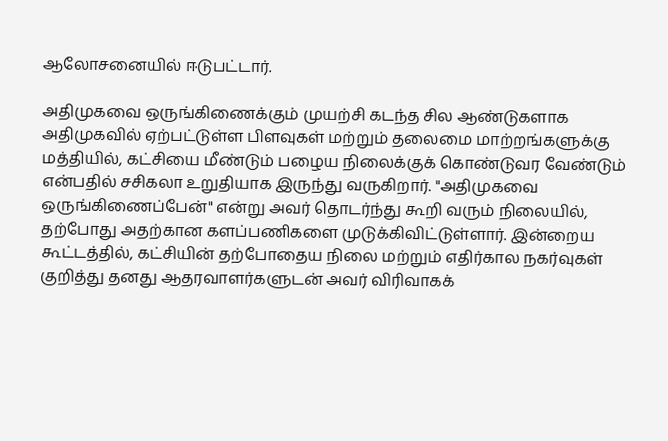ஆலோசனையில் ஈடுபட்டார்.

அதிமுகவை ஒருங்கிணைக்கும் முயற்சி கடந்த சில ஆண்டுகளாக அதிமுகவில் ஏற்பட்டுள்ள பிளவுகள் மற்றும் தலைமை மாற்றங்களுக்கு மத்தியில், கட்சியை மீண்டும் பழைய நிலைக்குக் கொண்டுவர வேண்டும் என்பதில் சசிகலா உறுதியாக இருந்து வருகிறார். "அதிமுகவை ஒருங்கிணைப்பேன்" என்று அவர் தொடர்ந்து கூறி வரும் நிலையில், தற்போது அதற்கான களப்பணிகளை முடுக்கிவிட்டுள்ளார். இன்றைய கூட்டத்தில், கட்சியின் தற்போதைய நிலை மற்றும் எதிர்கால நகர்வுகள் குறித்து தனது ஆதரவாளர்களுடன் அவர் விரிவாகக்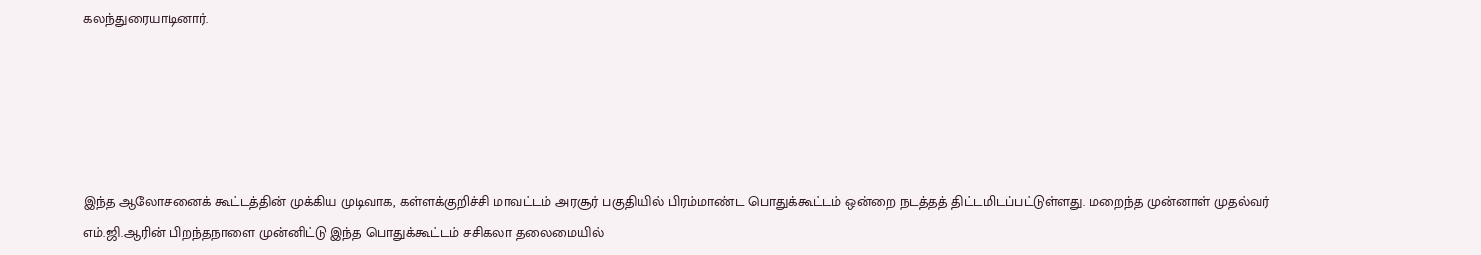கலந்துரையாடினார்.





இந்த ஆலோசனைக் கூட்டத்தின் முக்கிய முடிவாக, கள்ளக்குறிச்சி மாவட்டம் அரசூர் பகுதியில் பிரம்மாண்ட பொதுக்கூட்டம் ஒன்றை நடத்தத் திட்டமிடப்பட்டுள்ளது. மறைந்த முன்னாள் முதல்வர் எம்.ஜி.ஆரின் பிறந்தநாளை முன்னிட்டு இந்த பொதுக்கூட்டம் சசிகலா தலைமையில்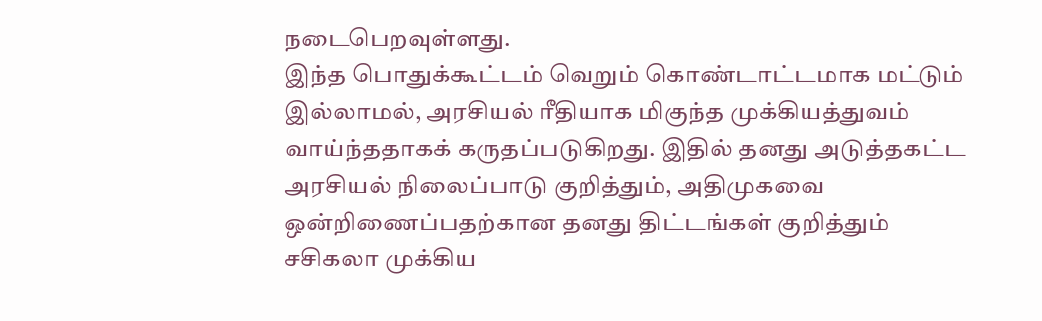நடைபெறவுள்ளது.
இந்த பொதுக்கூட்டம் வெறும் கொண்டாட்டமாக மட்டும் இல்லாமல், அரசியல் ரீதியாக மிகுந்த முக்கியத்துவம் வாய்ந்ததாகக் கருதப்படுகிறது. இதில் தனது அடுத்தகட்ட அரசியல் நிலைப்பாடு குறித்தும், அதிமுகவை ஒன்றிணைப்பதற்கான தனது திட்டங்கள் குறித்தும் சசிகலா முக்கிய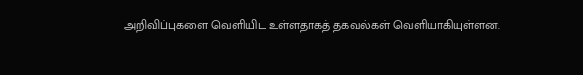அறிவிப்புகளை வெளியிட உள்ளதாகத் தகவல்கள் வெளியாகியுள்ளன.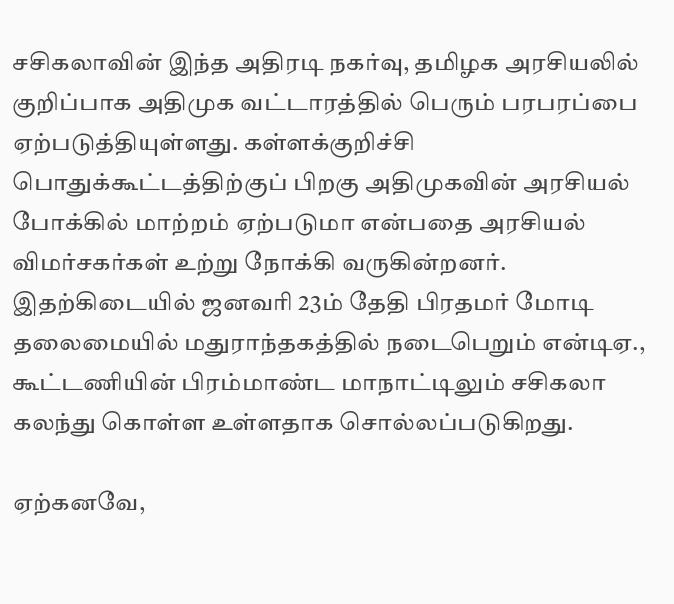சசிகலாவின் இந்த அதிரடி நகர்வு, தமிழக அரசியலில் குறிப்பாக அதிமுக வட்டாரத்தில் பெரும் பரபரப்பை ஏற்படுத்தியுள்ளது. கள்ளக்குறிச்சி பொதுக்கூட்டத்திற்குப் பிறகு அதிமுகவின் அரசியல் போக்கில் மாற்றம் ஏற்படுமா என்பதை அரசியல் விமர்சகர்கள் உற்று நோக்கி வருகின்றனர். இதற்கிடையில் ஜனவரி 23ம் தேதி பிரதமர் மோடி தலைமையில் மதுராந்தகத்தில் நடைபெறும் என்டிஏ., கூட்டணியின் பிரம்மாண்ட மாநாட்டிலும் சசிகலா கலந்து கொள்ள உள்ளதாக சொல்லப்படுகிறது.

ஏற்கனவே,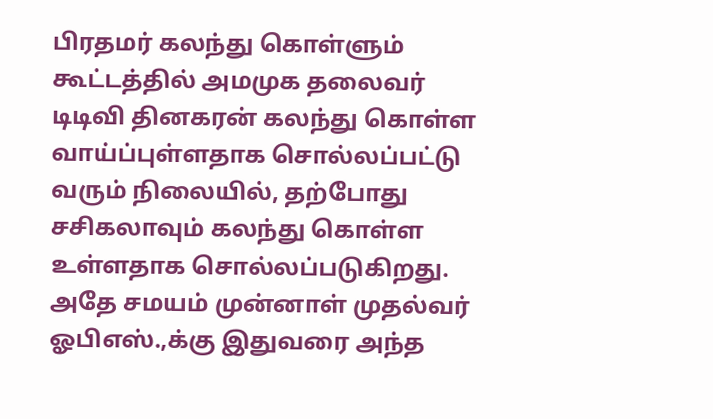பிரதமர் கலந்து கொள்ளும் கூட்டத்தில் அமமுக தலைவர் டிடிவி தினகரன் கலந்து கொள்ள வாய்ப்புள்ளதாக சொல்லப்பட்டு வரும் நிலையில், தற்போது சசிகலாவும் கலந்து கொள்ள உள்ளதாக சொல்லப்படுகிறது. அதே சமயம் முன்னாள் முதல்வர் ஓபிஎஸ்.,க்கு இதுவரை அந்த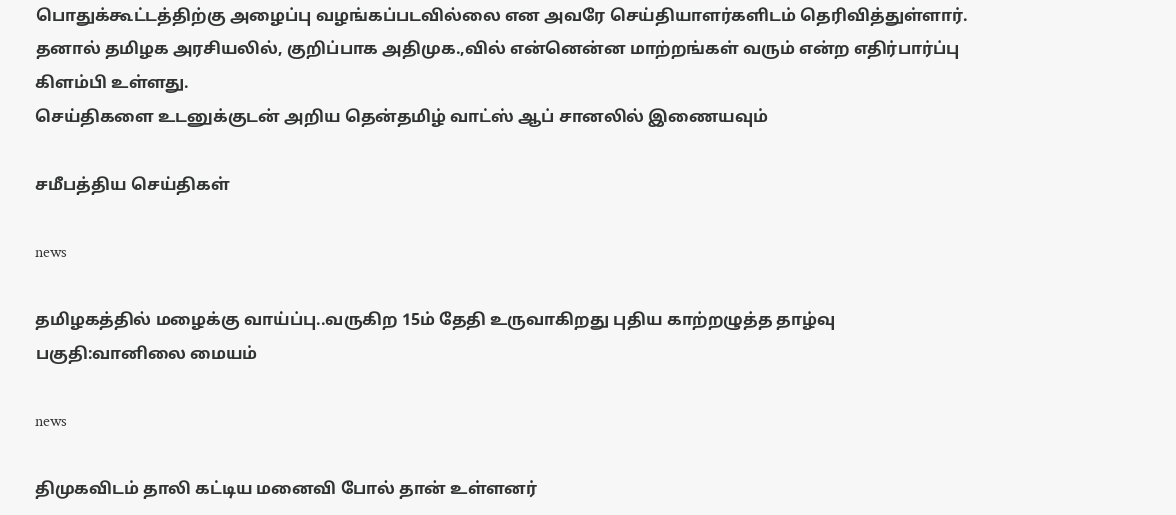பொதுக்கூட்டத்திற்கு அழைப்பு வழங்கப்படவில்லை என அவரே செய்தியாளர்களிடம் தெரிவித்துள்ளார். தனால் தமிழக அரசியலில், குறிப்பாக அதிமுக.,வில் என்னென்ன மாற்றங்கள் வரும் என்ற எதிர்பார்ப்பு கிளம்பி உள்ளது.
செய்திகளை உடனுக்குடன் அறிய தென்தமிழ் வாட்ஸ் ஆப் சானலில் இணையவும்

சமீபத்திய செய்திகள்

news

தமிழகத்தில் மழைக்கு வாய்ப்பு..வருகிற 15ம் தேதி உருவாகிறது புதிய காற்றழுத்த தாழ்வு பகுதி:வானிலை மையம்

news

திமுகவிடம் தாலி கட்டிய மனைவி போல் தான் உள்ளனர்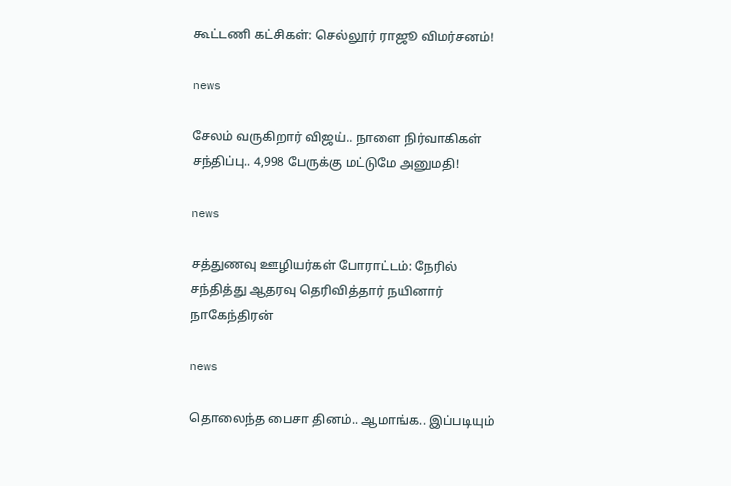கூட்டணி கட்சிகள்: செல்லூர் ராஜூ விமர்சனம்!

news

சேலம் வருகிறார் விஜய்.. நாளை நிர்வாகிகள் சந்திப்பு.. 4,998 பேருக்கு மட்டுமே அனுமதி!

news

சத்துணவு ஊழியர்கள் போராட்டம்: நேரில் சந்தித்து ஆதரவு தெரிவித்தார் நயினார் நாகேந்திரன்

news

தொலைந்த பைசா தினம்.. ஆமாங்க.. இப்படியும்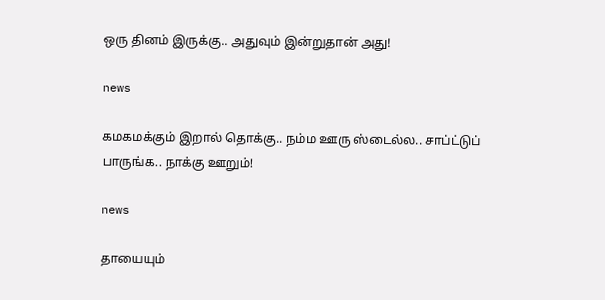ஒரு தினம் இருக்கு.. அதுவும் இன்றுதான் அது!

news

கமகமக்கும் இறால் தொக்கு.. நம்ம ஊரு ஸ்டைல்ல.. சாப்ட்டுப் பாருங்க.. நாக்கு ஊறும்!

news

தாயையும்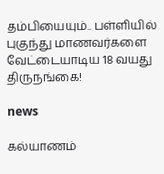தம்பியையும்.. பள்ளியில் புகுந்து மாணவர்களை வேட்டையாடிய 18 வயது திருநங்கை!

news

கல்யாணம்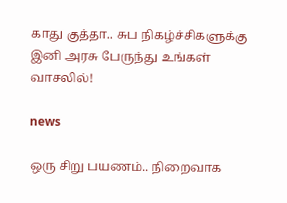காது குத்தா.. சுப நிகழ்ச்சிகளுக்கு இனி அரசு பேருந்து உங்கள் வாசலில்!

news

ஒரு சிறு பயணம்.. நிறைவாக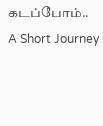கடப்போம்.. A Short Journey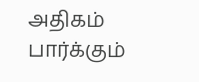அதிகம் பார்க்கும்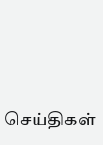செய்திகள்